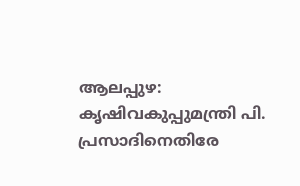ആലപ്പുഴ: കൃഷിവകുപ്പുമന്ത്രി പി. പ്രസാദിനെതിരേ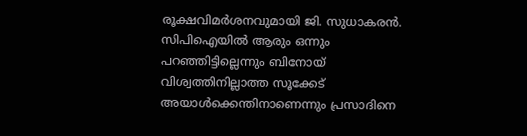രൂക്ഷവിമർശനവുമായി ജി. സുധാകരൻ. സിപിഐയിൽ ആരും ഒന്നും പറഞ്ഞിട്ടില്ലെന്നും ബിനോയ് വിശ്വത്തിനില്ലാത്ത സൂക്കേട് അയാൾക്കെന്തിനാണെന്നും പ്രസാദിനെ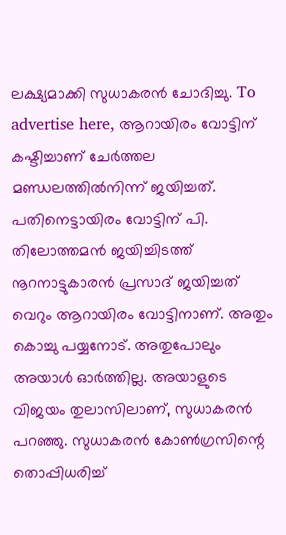ലക്ഷ്യമാക്കി സുധാകരൻ ചോദിച്ചു. To advertise here, ആറായിരം വോട്ടിന് കഷ്ടിച്ചാണ് ചേർത്തല മണ്ഡലത്തിൽനിന്ന് ജയിച്ചത്. പതിനെട്ടായിരം വോട്ടിന് പി. തിലോത്തമൻ ജയിച്ചിടത്ത് നൂറനാട്ടുകാരൻ പ്രസാദ് ജയിച്ചത് വെറും ആറായിരം വോട്ടിനാണ്. അതും കൊച്ചു പയ്യനോട്. അതുപോലും അയാൾ ഓർത്തില്ല. അയാളുടെ വിജയം തുലാസിലാണ്, സുധാകരൻ പറഞ്ഞു. സുധാകരൻ കോൺഗ്രസിന്റെ തൊപ്പിധരിച്ച്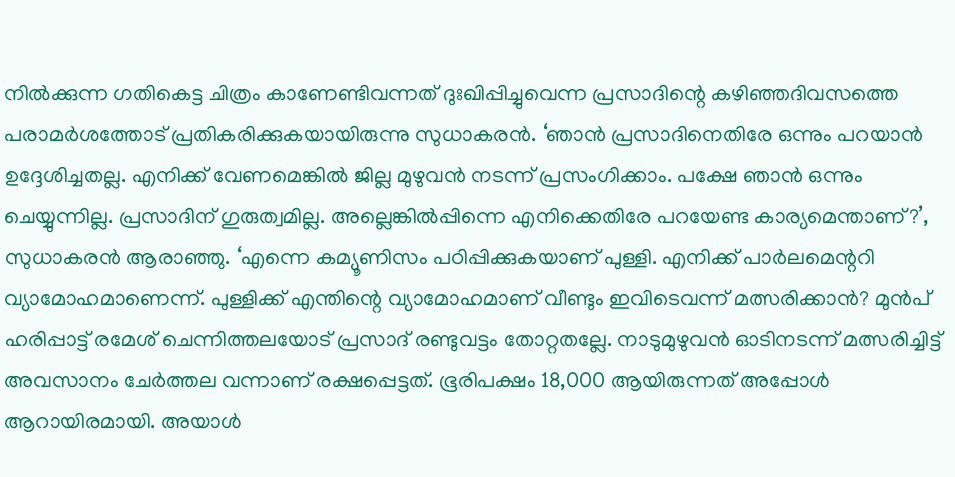നിൽക്കുന്ന ഗതികെട്ട ചിത്രം കാണേണ്ടിവന്നത് ദുഃഖിപ്പിച്ചുവെന്ന പ്രസാദിന്റെ കഴിഞ്ഞദിവസത്തെ പരാമർശത്തോട് പ്രതികരിക്കുകയായിരുന്നു സുധാകരൻ. ‘ഞാൻ പ്രസാദിനെതിരേ ഒന്നും പറയാൻ ഉദ്ദേശിച്ചതല്ല. എനിക്ക് വേണമെങ്കിൽ ജില്ല മുഴുവൻ നടന്ന് പ്രസംഗിക്കാം. പക്ഷേ ഞാൻ ഒന്നും ചെയ്യുന്നില്ല. പ്രസാദിന് ഗുരുത്വമില്ല. അല്ലെങ്കിൽപ്പിന്നെ എനിക്കെതിരേ പറയേണ്ട കാര്യമെന്താണ്?’, സുധാകരൻ ആരാഞ്ഞു. ‘എന്നെ കമ്യൂണിസം പഠിപ്പിക്കുകയാണ് പുള്ളി. എനിക്ക് പാർലമെന്ററി വ്യാമോഹമാണെന്ന്. പുള്ളിക്ക് എന്തിന്റെ വ്യാമോഹമാണ് വീണ്ടും ഇവിടെവന്ന് മത്സരിക്കാൻ? മുൻപ് ഹരിപ്പാട്ട് രമേശ് ചെന്നിത്തലയോട് പ്രസാദ് രണ്ടുവട്ടം തോറ്റതല്ലേ. നാടുമുഴുവൻ ഓടിനടന്ന് മത്സരിച്ചിട്ട് അവസാനം ചേർത്തല വന്നാണ് രക്ഷപ്പെട്ടത്. ഭൂരിപക്ഷം 18,000 ആയിരുന്നത് അപ്പോൾ ആറായിരമായി. അയാൾ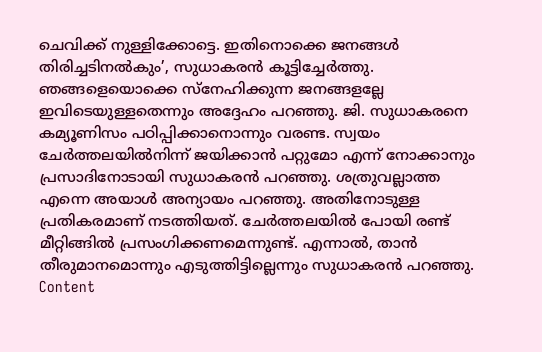ചെവിക്ക് നുള്ളിക്കോട്ടെ. ഇതിനൊക്കെ ജനങ്ങൾ തിരിച്ചടിനൽകും’, സുധാകരൻ കൂട്ടിച്ചേർത്തു. ഞങ്ങളെയൊക്കെ സ്നേഹിക്കുന്ന ജനങ്ങളല്ലേ ഇവിടെയുള്ളതെന്നും അദ്ദേഹം പറഞ്ഞു. ജി. സുധാകരനെ കമ്യൂണിസം പഠിപ്പിക്കാനൊന്നും വരണ്ട. സ്വയം ചേർത്തലയിൽനിന്ന് ജയിക്കാൻ പറ്റുമോ എന്ന് നോക്കാനും പ്രസാദിനോടായി സുധാകരൻ പറഞ്ഞു. ശത്രുവല്ലാത്ത എന്നെ അയാൾ അന്യായം പറഞ്ഞു. അതിനോടുള്ള പ്രതികരമാണ് നടത്തിയത്. ചേർത്തലയിൽ പോയി രണ്ട് മീറ്റിങ്ങിൽ പ്രസംഗിക്കണമെന്നുണ്ട്. എന്നാൽ, താൻ തീരുമാനമൊന്നും എടുത്തിട്ടില്ലെന്നും സുധാകരൻ പറഞ്ഞു. Content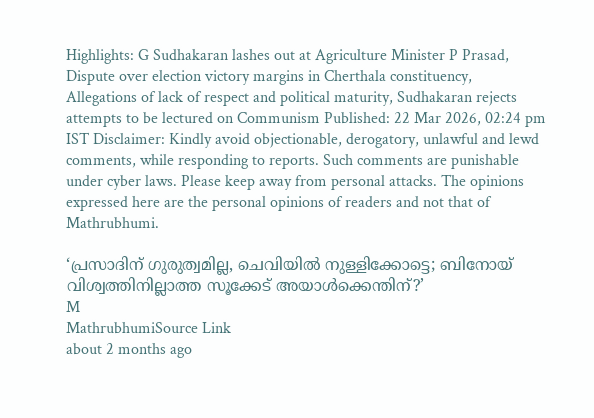Highlights: G Sudhakaran lashes out at Agriculture Minister P Prasad, Dispute over election victory margins in Cherthala constituency, Allegations of lack of respect and political maturity, Sudhakaran rejects attempts to be lectured on Communism Published: 22 Mar 2026, 02:24 pm IST Disclaimer: Kindly avoid objectionable, derogatory, unlawful and lewd comments, while responding to reports. Such comments are punishable under cyber laws. Please keep away from personal attacks. The opinions expressed here are the personal opinions of readers and not that of Mathrubhumi.

‘പ്രസാദിന് ഗുരുത്വമില്ല, ചെവിയിൽ നുള്ളിക്കോട്ടെ; ബിനോയ് വിശ്വത്തിനില്ലാത്ത സൂക്കേട് അയാൾക്കെന്തിന്?’
M
MathrubhumiSource Link
about 2 months ago